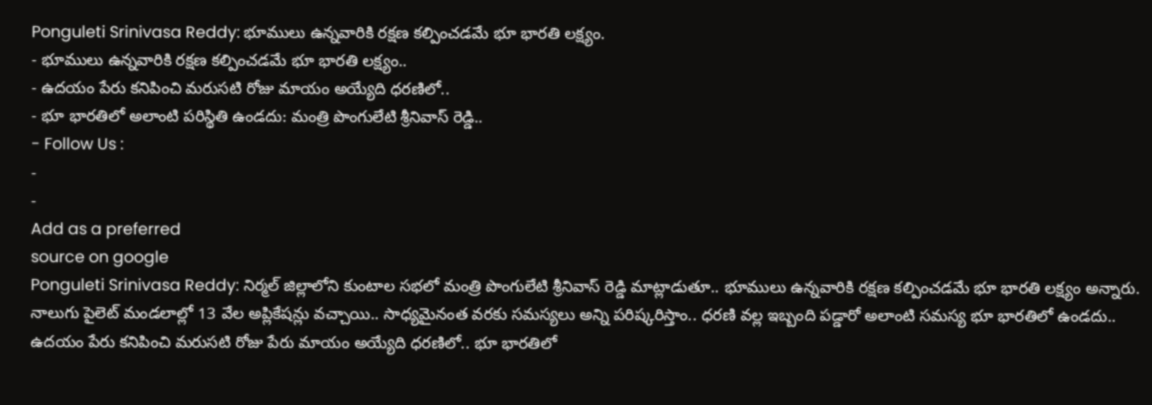Ponguleti Srinivasa Reddy: భూములు ఉన్నవారికి రక్షణ కల్పించడమే భూ భారతి లక్ష్యం.
- భూములు ఉన్నవారికి రక్షణ కల్పించడమే భూ భారతి లక్ష్యం..
- ఉదయం పేరు కనిపించి మరుసటి రోజు మాయం అయ్యేది ధరణిలో..
- భూ భారతిలో అలాంటి పరిస్థితి ఉండదు: మంత్రి పొంగులేటి శ్రీనివాస్ రెడ్డి..
- Follow Us :
-
-
Add as a preferred
source on google
Ponguleti Srinivasa Reddy: నిర్మల్ జిల్లాలోని కుంటాల సభలో మంత్రి పొంగులేటి శ్రీనివాస్ రెడ్డి మాట్లాడుతూ.. భూములు ఉన్నవారికి రక్షణ కల్పించడమే భూ భారతి లక్ష్యం అన్నారు. నాలుగు పైలెట్ మండలాల్లో 13 వేల అప్లికేషన్లు వచ్చాయి.. సాధ్యమైనంత వరకు సమస్యలు అన్ని పరిష్కరిస్తాం.. ధరణి వల్ల ఇబ్బంది పడ్డారో అలాంటి సమస్య భూ భారతిలో ఉండదు.. ఉదయం పేరు కనిపించి మరుసటి రోజు పేరు మాయం అయ్యేది ధరణిలో.. భూ భారతిలో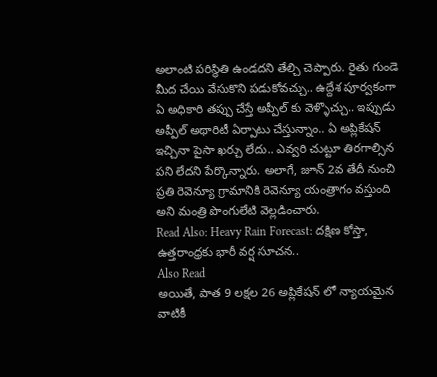అలాంటి పరిస్థితి ఉండదని తేల్చి చెప్పారు. రైతు గుండె మీద చేయి వేసుకొని పడుకోవచ్చు.. ఉద్దేశ పూర్వకంగా ఏ అధికారి తప్పు చేస్తే అప్పీల్ కు వెళ్ళొచ్చు.. ఇప్పుడు అప్పీల్ అథారిటీ ఏర్పాటు చేస్తున్నాం.. ఏ అప్లికేషన్ ఇచ్చినా పైసా ఖర్చు లేదు.. ఎవ్వరి చుట్టూ తిరగాల్సిన పని లేదని పేర్కొన్నారు. అలాగే, జూన్ 2వ తేదీ నుంచి ప్రతి రెవెన్యూ గ్రామానికి రెవెన్యూ యంత్రాగం వస్తుంది అని మంత్రి పొంగులేటి వెల్లడించారు.
Read Also: Heavy Rain Forecast: దక్షిణ కోస్తా, ఉత్తరాంధ్రకు భారీ వర్ష సూచన..
Also Read
అయితే, పాత 9 లక్షల 26 అప్లికేషన్ లో న్యాయమైన వాటికీ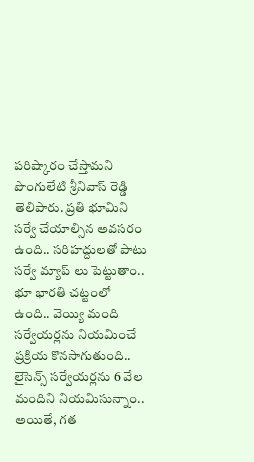పరిష్కారం చేస్తామని పొంగులేటి శ్రీనివాస్ రెడ్డి తెలిపారు. ప్రతి భూమిని సర్వే చేయాల్సిన అవసరం ఉంది.. సరిహద్దులతో పాటు సర్వే మ్యాప్ లు పెట్టుతాం.. భూ భారతి చట్టంలో ఉంది.. వెయ్యి మంది సర్వేయర్లను నియమించే ప్రక్రియ కొనసాగుతుంది.. లైసెన్స్ సర్వేయర్లను 6 వేల మందిని నియమిసున్నాం.. అయితే, గత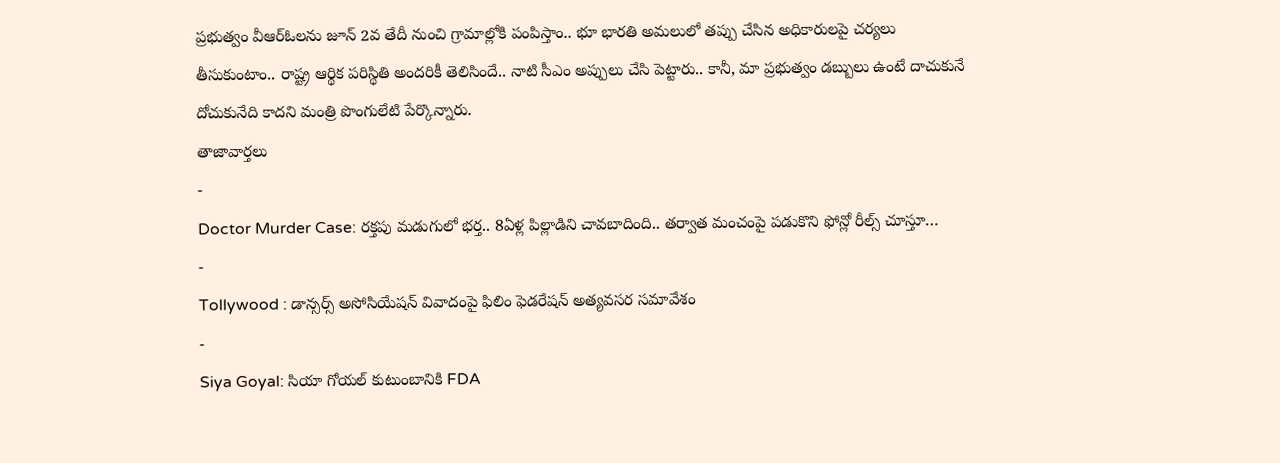ప్రభుత్వం వీఆర్ఓలను జూన్ 2వ తేదీ నుంచి గ్రామాల్లోకి పంపిస్తాం.. భూ భారతి అమలులో తప్పు చేసిన అధికారులపై చర్యలు తీసుకుంటాం.. రాష్ట్ర ఆర్థిక పరిస్థితి అందరికీ తెలిసిందే.. నాటి సీఎం అప్పులు చేసి పెట్టారు.. కానీ, మా ప్రభుత్వం డబ్బులు ఉంటే దాచుకునే దోచుకునేది కాదని మంత్రి పొంగులేటి పేర్కొన్నారు.
తాజావార్తలు
-
Doctor Murder Case: రక్తపు మడుగులో భర్త.. 8ఏళ్ల పిల్లాడిని చావబాదింది.. తర్వాత మంచంపై పడుకొని ఫోన్లో రీల్స్ చూస్తూ…
-
Tollywood : డాన్సర్స్ అసోసియేషన్ వివాదంపై ఫిలిం ఫెడరేషన్ అత్యవసర సమావేశం
-
Siya Goyal: సియా గోయల్ కుటుంబానికి FDA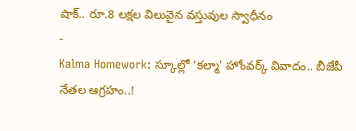షాక్.. రూ.8 లక్షల విలువైన వస్తువుల స్వాధీనం
-
Kalma Homework: స్కూల్లో ‘కల్మా’ హోంవర్క్ వివాదం.. బీజేపీ నేతల ఆగ్రహం..!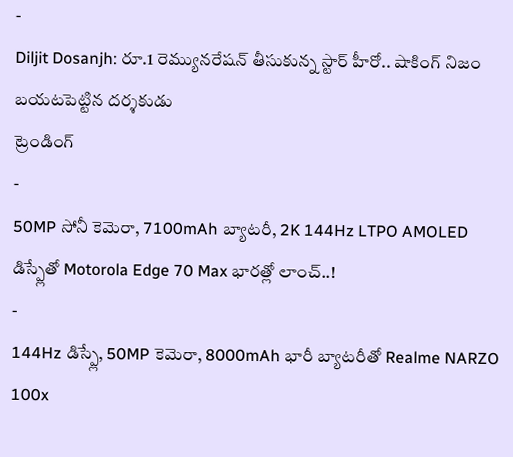-
Diljit Dosanjh: రూ.1 రెమ్యునరేషన్ తీసుకున్న స్టార్ హీరో.. షాకింగ్ నిజం బయటపెట్టిన దర్శకుడు
ట్రెండింగ్
-
50MP సోనీ కెమెరా, 7100mAh బ్యాటరీ, 2K 144Hz LTPO AMOLED డిస్ప్లేతో Motorola Edge 70 Max భారత్లో లాంచ్..!
-
144Hz డిస్ప్లే, 50MP కెమెరా, 8000mAh భారీ బ్యాటరీతో Realme NARZO 100x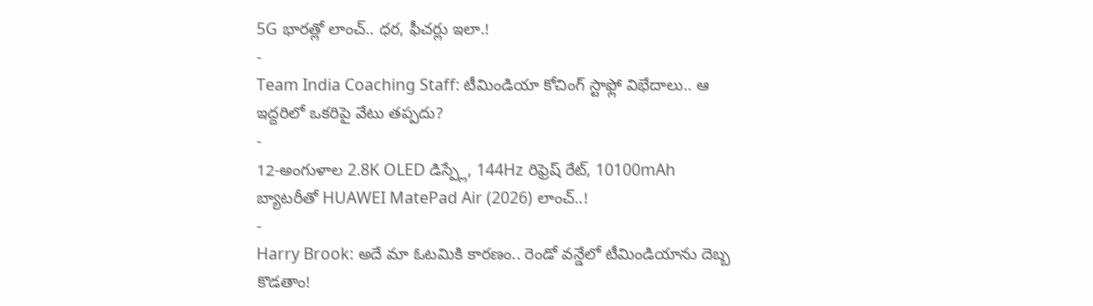5G భారత్లో లాంచ్.. ధర, ఫీచర్లు ఇలా.!
-
Team India Coaching Staff: టీమిండియా కోచింగ్ స్టాఫ్లో విభేదాలు.. ఆ ఇద్దరిలో ఒకరిపై వేటు తప్పదు?
-
12-అంగుళాల 2.8K OLED డిస్ప్లే, 144Hz రిఫ్రెష్ రేట్, 10100mAh బ్యాటరీతో HUAWEI MatePad Air (2026) లాంచ్..!
-
Harry Brook: అదే మా ఓటమికి కారణం.. రెండో వన్డేలో టీమిండియాను దెబ్బ కొడతాం!